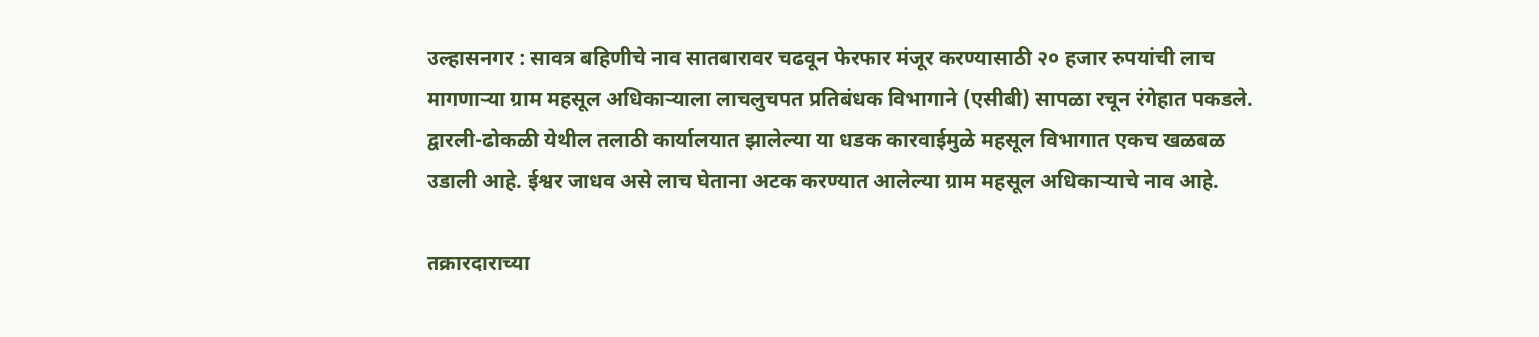उल्हासनगर : सावत्र बहिणीचे नाव सातबारावर चढवून फेरफार मंजूर करण्यासाठी २० हजार रुपयांची लाच मागणाऱ्या ग्राम महसूल अधिकाऱ्याला लाचलुचपत प्रतिबंधक विभागाने (एसीबी) सापळा रचून रंगेहात पकडले. द्वारली-ढोकळी येथील तलाठी कार्यालयात झालेल्या या धडक कारवाईमुळे महसूल विभागात एकच खळबळ उडाली आहे. ईश्वर जाधव असे लाच घेताना अटक करण्यात आलेल्या ग्राम महसूल अधिकाऱ्याचे नाव आहे.

तक्रारदाराच्या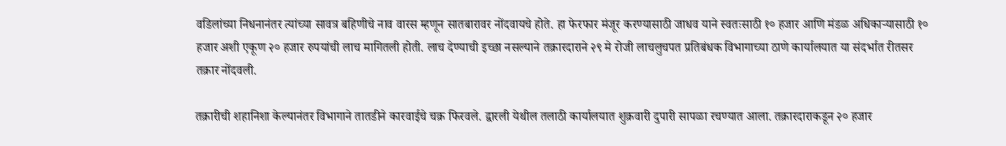वडिलांच्या निधनानंतर त्यांच्या सावत्र बहिणीचे नाव वारस म्हणून सातबारावर नोंदवायचे होते. हा फेरफार मंजूर करण्यासाठी जाधव याने स्वतःसाठी १० हजार आणि मंडळ अधिकाऱ्यासाठी १० हजार अशी एकूण २० हजार रुपयांची लाच मागितली होती. लाच देण्याची इच्छा नसल्याने तक्रारदाराने २९ मे रोजी लाचलुचपत प्रतिबंधक विभागाच्या ठाणे कार्यालयात या संदर्भात रीतसर तक्रार नोंदवली.

तक्रारीची शहानिशा केल्यानंतर विभागाने तातडीने कारवाईचे चक्र फिरवले. द्वारली येथील तलाठी कार्यालयात शुक्रवारी दुपारी सापळा रचण्यात आला. तक्रारदाराकडून २० हजार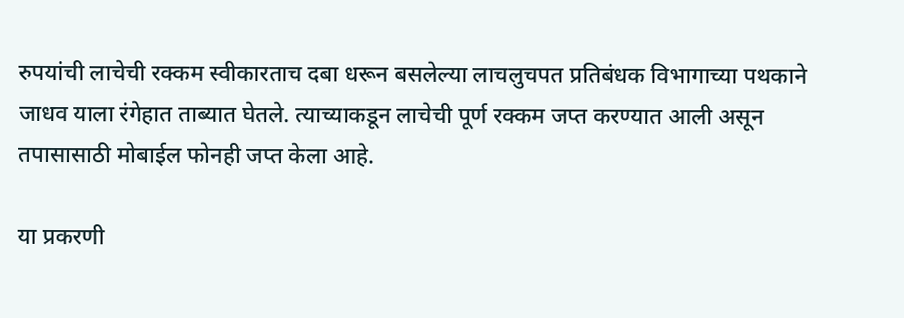रुपयांची लाचेची रक्कम स्वीकारताच दबा धरून बसलेल्या लाचलुचपत प्रतिबंधक विभागाच्या पथकाने जाधव याला रंगेहात ताब्यात घेतले. त्याच्याकडून लाचेची पूर्ण रक्कम जप्त करण्यात आली असून तपासासाठी मोबाईल फोनही जप्त केला आहे.

या प्रकरणी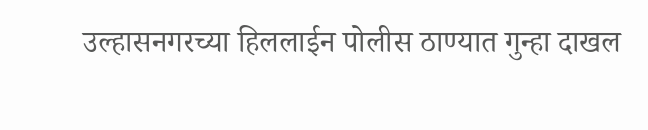उल्हासनगरच्या हिललाईन पोलीस ठाण्यात गुन्हा दाखल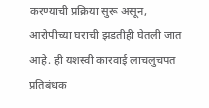करण्याची प्रक्रिया सुरू असून, आरोपीच्या घराची झडतीही घेतली जात आहे. ही यशस्वी कारवाई लाचलुचपत प्रतिबंधक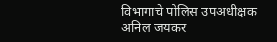विभागाचे पोलिस उपअधीक्षक अनिल जयकर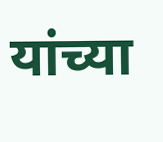यांच्या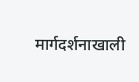मार्गदर्शनाखाली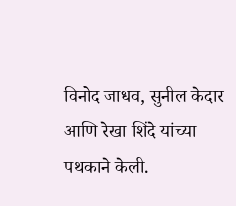विनोद जाधव, सुनील केदार आणि रेखा शिंदे यांच्या पथकाने केली.